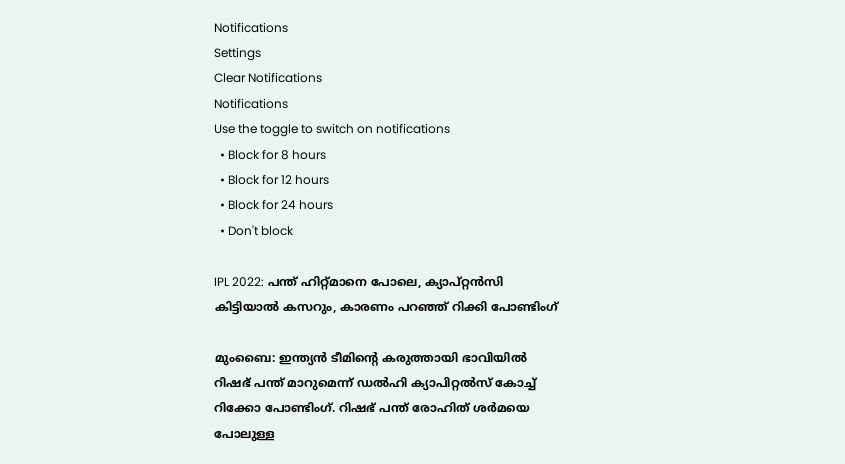Notifications
Settings
Clear Notifications
Notifications
Use the toggle to switch on notifications
  • Block for 8 hours
  • Block for 12 hours
  • Block for 24 hours
  • Don't block

IPL 2022: പന്ത് ഹിറ്റ്മാനെ പോലെ, ക്യാപ്റ്റന്‍സി കിട്ടിയാല്‍ കസറും, കാരണം പറഞ്ഞ് റിക്കി പോണ്ടിംഗ്

മുംബൈ: ഇന്ത്യന്‍ ടീമിന്റെ കരുത്തായി ഭാവിയില്‍ റിഷഭ് പന്ത് മാറുമെന്ന് ഡല്‍ഹി ക്യാപിറ്റല്‍സ് കോച്ച് റിക്കോ പോണ്ടിംഗ്. റിഷഭ് പന്ത് രോഹിത് ശര്‍മയെ പോലുള്ള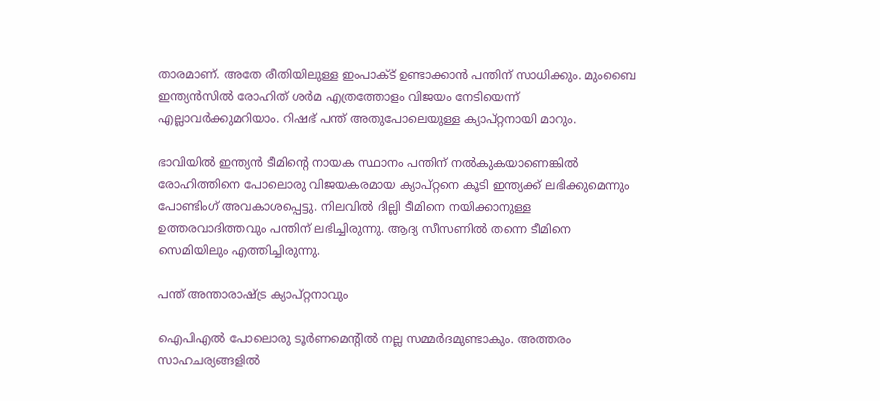താരമാണ്. അതേ രീതിയിലുള്ള ഇംപാക്ട് ഉണ്ടാക്കാന്‍ പന്തിന് സാധിക്കും. മുംബൈ ഇന്ത്യന്‍സില്‍ രോഹിത് ശര്‍മ എത്രത്തോളം വിജയം നേടിയെന്ന് എല്ലാവര്‍ക്കുമറിയാം. റിഷഭ് പന്ത് അതുപോലെയുള്ള ക്യാപ്റ്റനായി മാറും.

ഭാവിയില്‍ ഇന്ത്യന്‍ ടീമിന്റെ നായക സ്ഥാനം പന്തിന് നല്‍കുകയാണെങ്കില്‍ രോഹിത്തിനെ പോലൊരു വിജയകരമായ ക്യാപ്റ്റനെ കൂടി ഇന്ത്യക്ക് ലഭിക്കുമെന്നും പോണ്ടിംഗ് അവകാശപ്പെട്ടു. നിലവില്‍ ദില്ലി ടീമിനെ നയിക്കാനുള്ള ഉത്തരവാദിത്തവും പന്തിന് ലഭിച്ചിരുന്നു. ആദ്യ സീസണില്‍ തന്നെ ടീമിനെ സെമിയിലും എത്തിച്ചിരുന്നു.

പന്ത് അന്താരാഷ്ട്ര ക്യാപ്റ്റനാവും

ഐപിഎല്‍ പോലൊരു ടൂര്‍ണമെന്റില്‍ നല്ല സമ്മര്‍ദമുണ്ടാകും. അത്തരം സാഹചര്യങ്ങളില്‍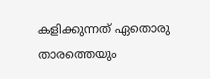കളിക്കുന്നത് ഏതൊരു താരത്തെയും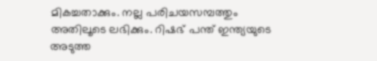മികച്ചതാക്കും. നല്ല പരിചയസമ്പത്തും അതിലൂടെ ലഭിക്കും. റിഷഭ് പന്ത് ഇന്ത്യയുടെ അടുത്ത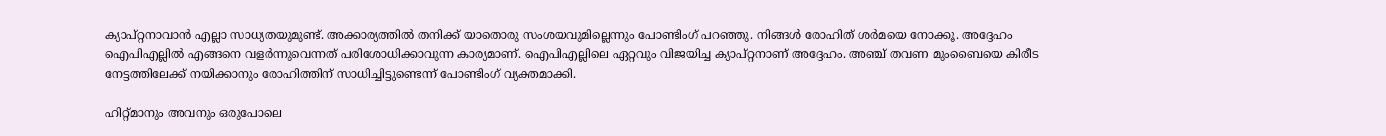ക്യാപ്റ്റനാവാന്‍ എല്ലാ സാധ്യതയുമുണ്ട്. അക്കാര്യത്തില്‍ തനിക്ക് യാതൊരു സംശയവുമില്ലെന്നും പോണ്ടിംഗ് പറഞ്ഞു. നിങ്ങള്‍ രോഹിത് ശര്‍മയെ നോക്കൂ. അദ്ദേഹം ഐപിഎല്ലില്‍ എങ്ങനെ വളര്‍ന്നുവെന്നത് പരിശോധിക്കാവുന്ന കാര്യമാണ്. ഐപിഎല്ലിലെ ഏറ്റവും വിജയിച്ച ക്യാപ്റ്റനാണ് അദ്ദേഹം. അഞ്ച് തവണ മുംബൈയെ കിരീട നേട്ടത്തിലേക്ക് നയിക്കാനും രോഹിത്തിന് സാധിച്ചിട്ടുണ്ടെന്ന് പോണ്ടിംഗ് വ്യക്തമാക്കി.

ഹിറ്റ്മാനും അവനും ഒരുപോലെ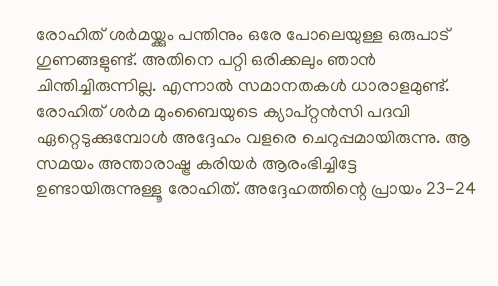രോഹിത് ശര്‍മയ്ക്കും പന്തിനും ഒരേ പോലെയുള്ള ഒരുപാട് ഗുണങ്ങളുണ്ട്. അതിനെ പറ്റി ഒരിക്കലും ഞാന്‍ ചിന്തിച്ചിരുന്നില്ല. എന്നാല്‍ സമാനതകള്‍ ധാരാളമുണ്ട്. രോഹിത് ശര്‍മ മുംബൈയുടെ ക്യാപ്റ്റന്‍സി പദവി ഏറ്റെടുക്കുമ്പോള്‍ അദ്ദേഹം വളരെ ചെറുപ്പമായിരുന്നു. ആ സമയം അന്താരാഷ്ട്ര കരിയര്‍ ആരംഭിച്ചിട്ടേ ഉണ്ടായിരുന്നുള്ളൂ രോഹിത്. അദ്ദേഹത്തിന്റെ പ്രായം 23-24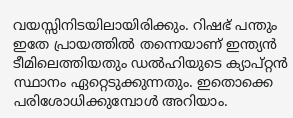വയസ്സിനിടയിലായിരിക്കും. റിഷഭ് പന്തും ഇതേ പ്രായത്തില്‍ തന്നെയാണ് ഇന്ത്യന്‍ ടീമിലെത്തിയതും ഡല്‍ഹിയുടെ ക്യാപ്റ്റന്‍ സ്ഥാനം ഏറ്റെടുക്കുന്നതും. ഇതൊക്കെ പരിശോധിക്കുമ്പോള്‍ അറിയാം.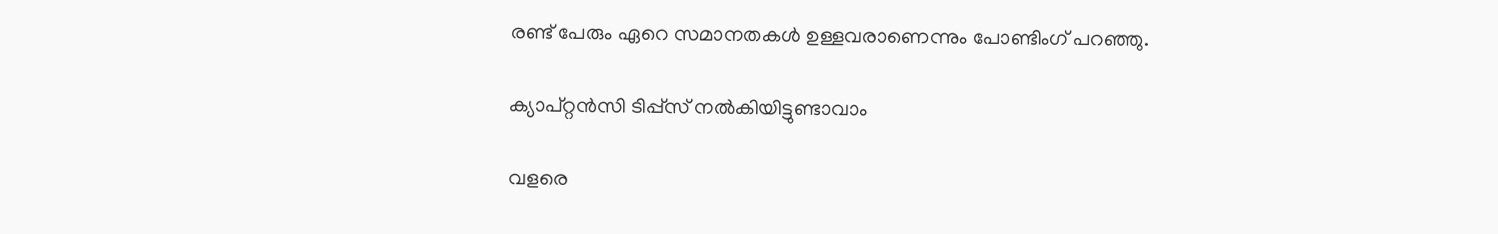രണ്ട് പേരും ഏറെ സമാനതകള്‍ ഉള്ളവരാണെന്നും പോണ്ടിംഗ് പറഞ്ഞു.

ക്യാപ്റ്റന്‍സി ടിപ്പ്‌സ് നല്‍കിയിട്ടുണ്ടാവാം

വളരെ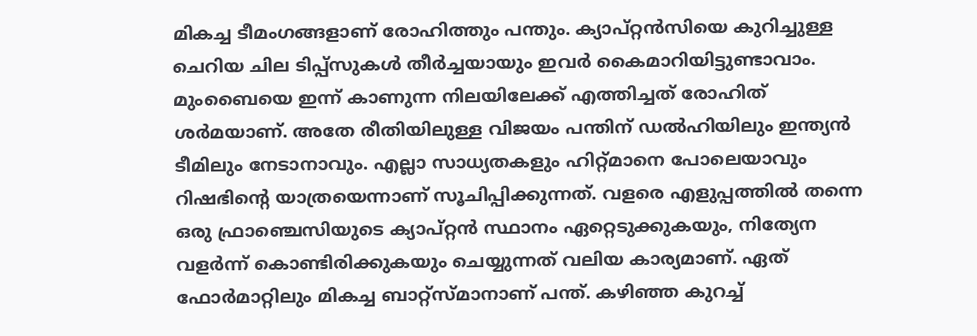മികച്ച ടീമംഗങ്ങളാണ് രോഹിത്തും പന്തും. ക്യാപ്റ്റന്‍സിയെ കുറിച്ചുള്ള ചെറിയ ചില ടിപ്പ്‌സുകള്‍ തീര്‍ച്ചയായും ഇവര്‍ കൈമാറിയിട്ടുണ്ടാവാം. മുംബൈയെ ഇന്ന് കാണുന്ന നിലയിലേക്ക് എത്തിച്ചത് രോഹിത് ശര്‍മയാണ്. അതേ രീതിയിലുള്ള വിജയം പന്തിന് ഡല്‍ഹിയിലും ഇന്ത്യന്‍ ടീമിലും നേടാനാവും. എല്ലാ സാധ്യതകളും ഹിറ്റ്മാനെ പോലെയാവും റിഷഭിന്റെ യാത്രയെന്നാണ് സൂചിപ്പിക്കുന്നത്. വളരെ എളുപ്പത്തില്‍ തന്നെ ഒരു ഫ്രാഞ്ചെസിയുടെ ക്യാപ്റ്റന്‍ സ്ഥാനം ഏറ്റെടുക്കുകയും, നിത്യേന വളര്‍ന്ന് കൊണ്ടിരിക്കുകയും ചെയ്യുന്നത് വലിയ കാര്യമാണ്. ഏത് ഫോര്‍മാറ്റിലും മികച്ച ബാറ്റ്‌സ്മാനാണ് പന്ത്. കഴിഞ്ഞ കുറച്ച്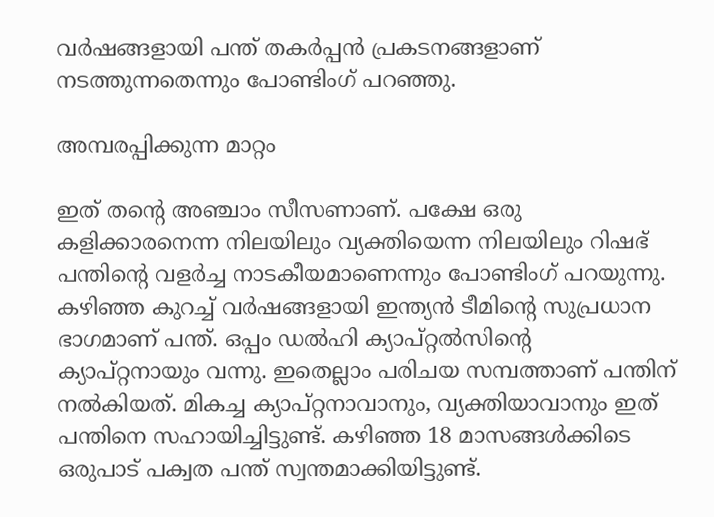വര്‍ഷങ്ങളായി പന്ത് തകര്‍പ്പന്‍ പ്രകടനങ്ങളാണ് നടത്തുന്നതെന്നും പോണ്ടിംഗ് പറഞ്ഞു.

അമ്പരപ്പിക്കുന്ന മാറ്റം

ഇത് തന്റെ അഞ്ചാം സീസണാണ്. പക്ഷേ ഒരു കളിക്കാരനെന്ന നിലയിലും വ്യക്തിയെന്ന നിലയിലും റിഷഭ് പന്തിന്റെ വളര്‍ച്ച നാടകീയമാണെന്നും പോണ്ടിംഗ് പറയുന്നു. കഴിഞ്ഞ കുറച്ച് വര്‍ഷങ്ങളായി ഇന്ത്യന്‍ ടീമിന്റെ സുപ്രധാന ഭാഗമാണ് പന്ത്. ഒപ്പം ഡല്‍ഹി ക്യാപ്റ്റല്‍സിന്റെ ക്യാപ്റ്റനായും വന്നു. ഇതെല്ലാം പരിചയ സമ്പത്താണ് പന്തിന് നല്‍കിയത്. മികച്ച ക്യാപ്റ്റനാവാനും, വ്യക്തിയാവാനും ഇത് പന്തിനെ സഹായിച്ചിട്ടുണ്ട്. കഴിഞ്ഞ 18 മാസങ്ങള്‍ക്കിടെ ഒരുപാട് പക്വത പന്ത് സ്വന്തമാക്കിയിട്ടുണ്ട്.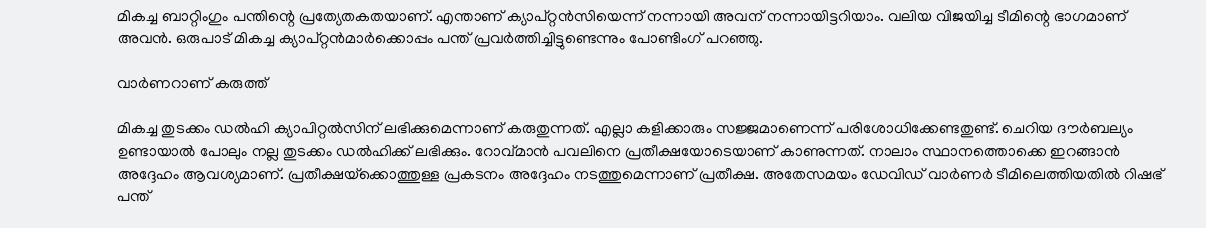മികച്ച ബാറ്റിംഗും പന്തിന്റെ പ്രത്യേതകതയാണ്. എന്താണ് ക്യാപ്റ്റന്‍സിയെന്ന് നന്നായി അവന് നന്നായിട്ടറിയാം. വലിയ വിജയിച്ച ടീമിന്റെ ഭാഗമാണ് അവന്‍. ഒരുപാട് മികച്ച ക്യാപ്റ്റന്‍മാര്‍ക്കൊപ്പം പന്ത് പ്രവര്‍ത്തിച്ചിട്ടുണ്ടെന്നും പോണ്ടിംഗ് പറഞ്ഞു.

വാര്‍ണറാണ് കരുത്ത്

മികച്ച തുടക്കം ഡല്‍ഹി ക്യാപിറ്റല്‍സിന് ലഭിക്കുമെന്നാണ് കരുതുന്നത്. എല്ലാ കളിക്കാരും സജ്ജമാണെന്ന് പരിശോധിക്കേണ്ടതുണ്ട്. ചെറിയ ദൗര്‍ബല്യം ഉണ്ടായാല്‍ പോലും നല്ല തുടക്കം ഡല്‍ഹിക്ക് ലഭിക്കും. റോവ്മാന്‍ പവലിനെ പ്രതീക്ഷയോടെയാണ് കാണുന്നത്. നാലാം സ്ഥാനത്തൊക്കെ ഇറങ്ങാന്‍ അദ്ദേഹം ആവശ്യമാണ്. പ്രതീക്ഷയ്‌ക്കൊത്തുള്ള പ്രകടനം അദ്ദേഹം നടത്തുമെന്നാണ് പ്രതീക്ഷ. അതേസമയം ഡേവിഡ് വാര്‍ണര്‍ ടീമിലെത്തിയതില്‍ റിഷഭ് പന്ത്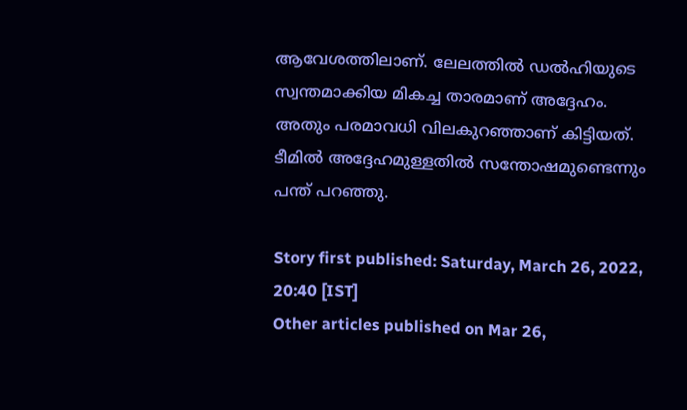ആവേശത്തിലാണ്. ലേലത്തില്‍ ഡല്‍ഹിയുടെ സ്വന്തമാക്കിയ മികച്ച താരമാണ് അദ്ദേഹം. അതും പരമാവധി വിലകുറഞ്ഞാണ് കിട്ടിയത്. ടീമില്‍ അദ്ദേഹമുള്ളതില്‍ സന്തോഷമുണ്ടെന്നും പന്ത് പറഞ്ഞു.

Story first published: Saturday, March 26, 2022, 20:40 [IST]
Other articles published on Mar 26,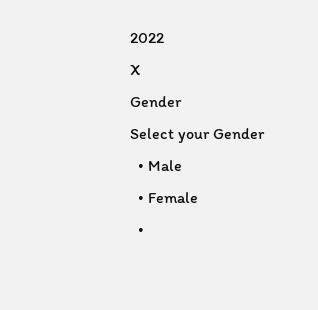2022
X
Gender
Select your Gender
  • Male
  • Female
  •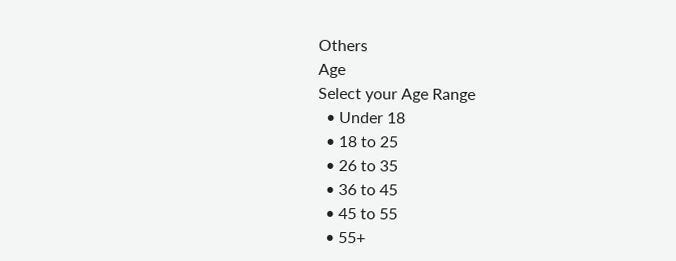Others
Age
Select your Age Range
  • Under 18
  • 18 to 25
  • 26 to 35
  • 36 to 45
  • 45 to 55
  • 55+